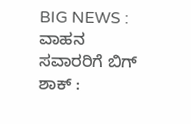BIG NEWS : ವಾಹನ ಸವಾರರಿಗೆ ಬಿಗ್ ಶಾಕ್ :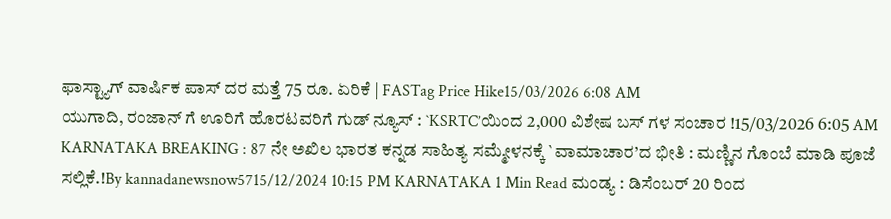ಫಾಸ್ಟ್ಯಾಗ್ ವಾರ್ಷಿಕ ಪಾಸ್ ದರ ಮತ್ತೆ 75 ರೂ. ಏರಿಕೆ | FASTag Price Hike15/03/2026 6:08 AM
ಯುಗಾದಿ, ರಂಜಾನ್ ಗೆ ಊರಿಗೆ ಹೊರಟವರಿಗೆ ಗುಡ್ ನ್ಯೂಸ್ : `KSRTC’ಯಿಂದ 2,000 ವಿಶೇಷ ಬಸ್ ಗಳ ಸಂಚಾರ !15/03/2026 6:05 AM
KARNATAKA BREAKING : 87 ನೇ ಅಖಿಲ ಭಾರತ ಕನ್ನಡ ಸಾಹಿತ್ಯ ಸಮ್ಮೇಳನಕ್ಕೆ `ವಾಮಾಚಾರ’ದ ಭೀತಿ : ಮಣ್ಣಿನ ಗೊಂಬೆ ಮಾಡಿ ಪೂಜೆ ಸಲ್ಲಿಕೆ.!By kannadanewsnow5715/12/2024 10:15 PM KARNATAKA 1 Min Read ಮಂಡ್ಯ : ಡಿಸೆಂಬರ್ 20 ರಿಂದ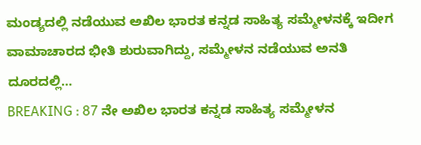ಮಂಡ್ಯದಲ್ಲಿ ನಡೆಯುವ ಅಖಿಲ ಭಾರತ ಕನ್ನಡ ಸಾಹಿತ್ಯ ಸಮ್ಮೇಳನಕ್ಕೆ ಇದೀಗ ವಾಮಾಚಾರದ ಭೀತಿ ಶುರುವಾಗಿದ್ದು, ಸಮ್ಮೇಳನ ನಡೆಯುವ ಅನತಿ ದೂರದಲ್ಲಿ…
BREAKING : 87 ನೇ ಅಖಿಲ ಭಾರತ ಕನ್ನಡ ಸಾಹಿತ್ಯ ಸಮ್ಮೇಳನ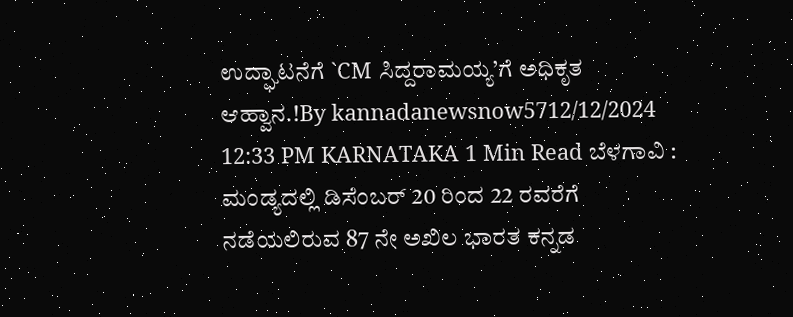ಉದ್ಘಾಟನೆಗೆ `CM ಸಿದ್ದರಾಮಯ್ಯ’ಗೆ ಅಧಿಕೃತ ಆಹ್ವಾನ.!By kannadanewsnow5712/12/2024 12:33 PM KARNATAKA 1 Min Read ಬೆಳಗಾವಿ : ಮಂಡ್ಯದಲ್ಲಿ ಡಿಸೆಂಬರ್ 20 ರಿಂದ 22 ರವರೆಗೆ ನಡೆಯಲಿರುವ 87 ನೇ ಅಖಿಲ ಭಾರತ ಕನ್ನಡ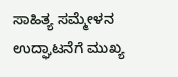ಸಾಹಿತ್ಯ ಸಮ್ಮೇಳನ ಉದ್ಘಾಟನೆಗೆ ಮುಖ್ಯ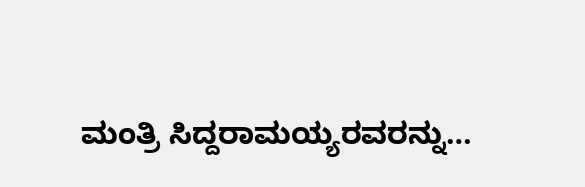ಮಂತ್ರಿ ಸಿದ್ದರಾಮಯ್ಯರವರನ್ನು…